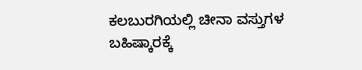ಕಲಬುರಗಿಯಲ್ಲಿ ಚೀನಾ ವಸ್ತುಗಳ ಬಹಿಷ್ಕಾರಕ್ಕೆ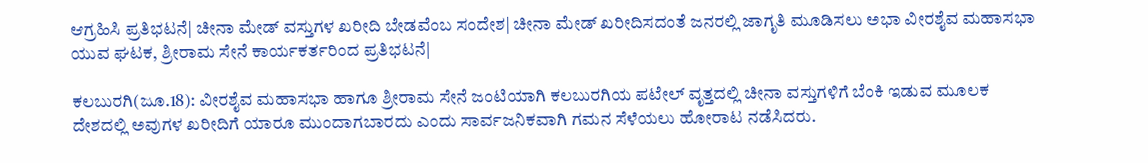ಆಗ್ರಹಿಸಿ ಪ್ರತಿಭಟನೆ| ಚೀನಾ ಮೇಡ್‌ ವಸ್ತುಗಳ ಖರೀದಿ ಬೇಡವೆಂಬ ಸಂದೇಶ| ಚೀನಾ ಮೇಡ್‌ ಖರೀದಿಸದಂತೆ ಜನರಲ್ಲಿ ಜಾಗೃತಿ ಮೂಡಿಸಲು ಅಭಾ ವೀರಶೈವ ಮಹಾಸಭಾ ಯುವ ಘಟಕ, ಶ್ರೀರಾಮ ಸೇನೆ ಕಾರ್ಯಕರ್ತರಿಂದ ಪ್ರತಿಭಟನೆ|

ಕಲಬುರಗಿ(ಜೂ.18): ವೀರಶೈವ ಮಹಾಸಭಾ ಹಾಗೂ ಶ್ರೀರಾಮ ಸೇನೆ ಜಂಟಿಯಾಗಿ ಕಲಬುರಗಿಯ ಪಟೇಲ್‌ ವೃತ್ತದಲ್ಲಿ ಚೀನಾ ವಸ್ತುಗಳಿಗೆ ಬೆಂಕಿ ಇಡುವ ಮೂಲಕ ದೇಶದಲ್ಲಿ ಅವುಗಳ ಖರೀದಿಗೆ ಯಾರೂ ಮುಂದಾಗಬಾರದು ಎಂದು ಸಾರ್ವಜನಿಕವಾಗಿ ಗಮನ ಸೆಳೆಯಲು ಹೋರಾಟ ನಡೆಸಿದರು.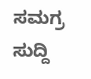ಸಮಗ್ರ ಸುದ್ದಿ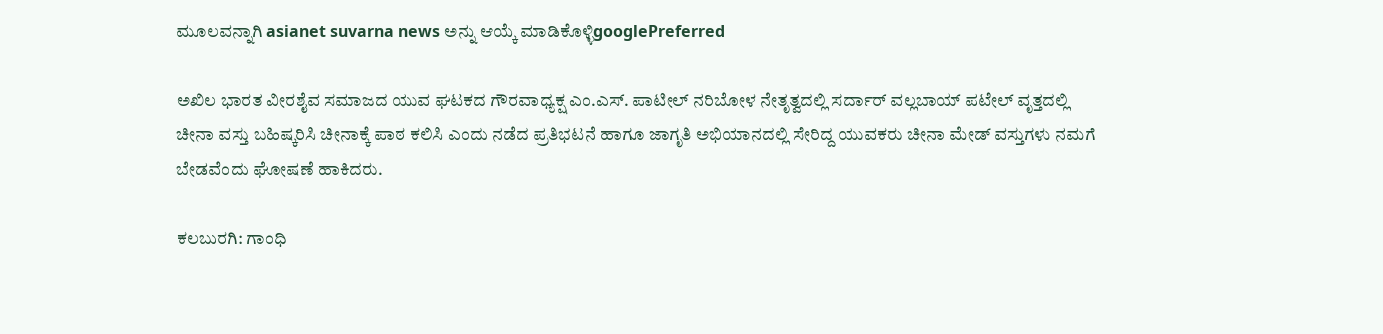ಮೂಲವನ್ನಾಗಿ asianet suvarna news ಅನ್ನು ಆಯ್ಕೆ ಮಾಡಿಕೊಳ್ಳಿgooglePreferred

ಅಖಿಲ ಭಾರತ ವೀರಶೈವ ಸಮಾಜದ ಯುವ ಘಟಕದ ಗೌರವಾಧ್ಯಕ್ಷ ಎಂ.ಎಸ್‌. ಪಾಟೀಲ್‌ ನರಿಬೋಳ ನೇತೃತ್ವದಲ್ಲಿ ಸರ್ದಾರ್‌ ವಲ್ಲಬಾಯ್‌ ಪಟೇಲ್‌ ವೃತ್ತದಲ್ಲಿ ಚೀನಾ ವಸ್ತು ಬಹಿಷ್ಕರಿಸಿ ಚೀನಾಕ್ಕೆ ಪಾಠ ಕಲಿಸಿ ಎಂದು ನಡೆದ ಪ್ರತಿಭಟನೆ ಹಾಗೂ ಜಾಗೃತಿ ಅಭಿಯಾನದಲ್ಲಿ ಸೇರಿದ್ದ ಯುವಕರು ಚೀನಾ ಮೇಡ್‌ ವಸ್ತುಗಳು ನಮಗೆ ಬೇಡವೆಂದು ಘೋಷಣೆ ಹಾಕಿದರು.

ಕಲಬುರಗಿ: ಗಾಂಧಿ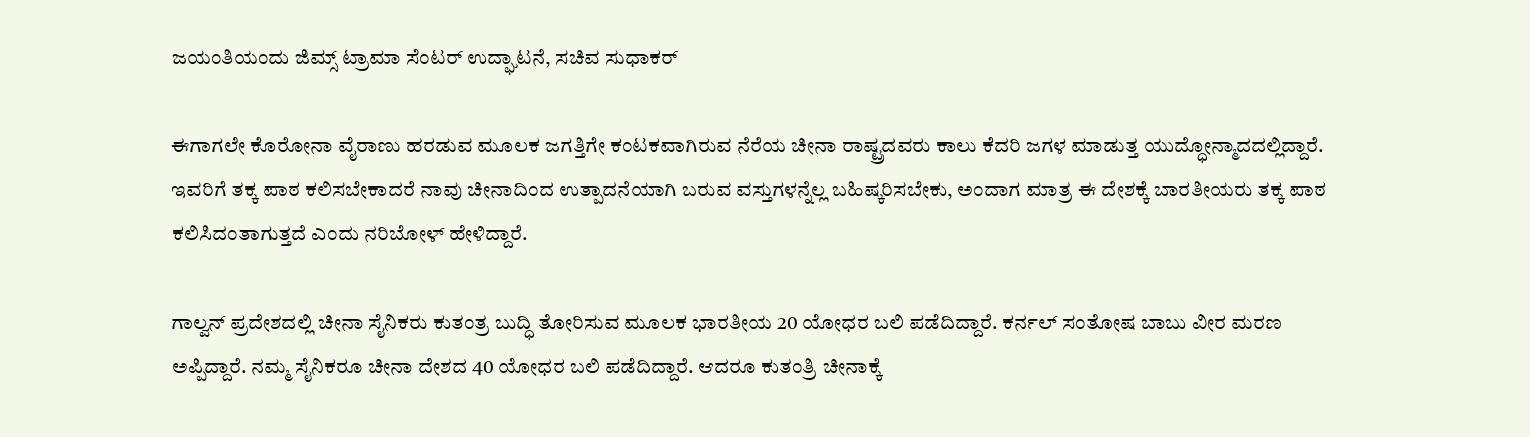ಜಯಂತಿಯಂದು ಜಿಮ್ಸ್ ಟ್ರಾಮಾ ಸೆಂಟರ್ ಉದ್ಘಾಟನೆ, ಸಚಿವ ಸುಧಾಕರ್

ಈಗಾಗಲೇ ಕೊರೋನಾ ವೈರಾಣು ಹರಡುವ ಮೂಲಕ ಜಗತ್ತಿಗೇ ಕಂಟಕವಾಗಿರುವ ನೆರೆಯ ಚೀನಾ ರಾಷ್ಟ್ರದವರು ಕಾಲು ಕೆದರಿ ಜಗಳ ಮಾಡುತ್ತ ಯುದ್ಧೋನ್ಮಾದದಲ್ಲಿದ್ದಾರೆ. ಇವರಿಗೆ ತಕ್ಕ ಪಾಠ ಕಲಿಸಬೇಕಾದರೆ ನಾವು ಚೀನಾದಿಂದ ಉತ್ಪಾದನೆಯಾಗಿ ಬರುವ ವಸ್ತುಗಳನ್ನೆಲ್ಲ ಬಹಿಷ್ಕರಿಸಬೇಕು, ಅಂದಾಗ ಮಾತ್ರ ಈ ದೇಶಕ್ಕೆ ಬಾರತೀಯರು ತಕ್ಕ ಪಾಠ ಕಲಿಸಿದಂತಾಗುತ್ತದೆ ಎಂದು ನರಿಬೋಳ್‌ ಹೇಳಿದ್ದಾರೆ.

ಗಾಲ್ವನ್‌ ಪ್ರದೇಶದಲ್ಲಿ ಚೀನಾ ಸೈನಿಕರು ಕುತಂತ್ರ ಬುದ್ಧಿ ತೋರಿಸುವ ಮೂಲಕ ಭಾರತೀಯ 20 ಯೋಧರ ಬಲಿ ಪಡೆದಿದ್ದಾರೆ. ಕರ್ನಲ್‌ ಸಂತೋಷ ಬಾಬು ವೀರ ಮರಣ ಅಪ್ಪಿದ್ದಾರೆ. ನಮ್ಮ ಸೈನಿಕರೂ ಚೀನಾ ದೇಶದ 40 ಯೋಧರ ಬಲಿ ಪಡೆದಿದ್ದಾರೆ. ಆದರೂ ಕುತಂತ್ರಿ ಚೀನಾಕ್ಕೆ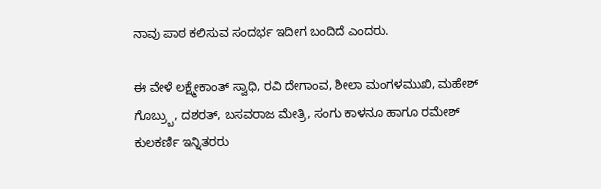ನಾವು ಪಾಠ ಕಲಿಸುವ ಸಂದರ್ಭ ಇದೀಗ ಬಂದಿದೆ ಎಂದರು.

ಈ ವೇಳೆ ಲಕ್ಷ್ಮೇಕಾಂತ್‌ ಸ್ವಾಧಿ, ರವಿ ದೇಗಾಂವ, ಶೀಲಾ ಮಂಗಳಮುಖಿ, ಮಹೇಶ್‌ ಗೊಬ್ರ್ಬು, ದಶರತ್‌, ಬಸವರಾಜ ಮೇತ್ರಿ, ಸಂಗು ಕಾಳನೂ ಹಾಗೂ ರಮೇಶ್‌ ಕುಲಕರ್ಣಿ ಇನ್ನಿತರರು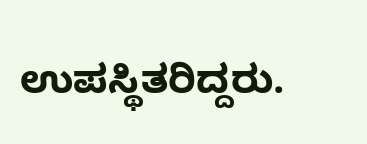ಉಪಸ್ಥಿತರಿದ್ದರು.